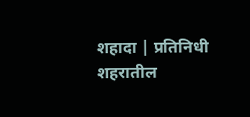शहादा | प्रतिनिधी
शहरातील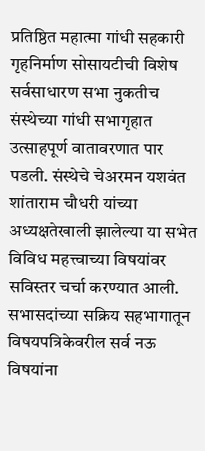प्रतिष्ठित महात्मा गांधी सहकारी गृहनिर्माण सोसायटीची विशेष सर्वसाधारण सभा नुकतीच संस्थेच्या गांधी सभागृहात उत्साहपूर्ण वातावरणात पार पडली. संस्थेचे चेअरमन यशवंत शांताराम चौधरी यांच्या अध्यक्षतेखाली झालेल्या या सभेत विविध महत्त्वाच्या विषयांवर सविस्तर चर्चा करण्यात आली. सभासदांच्या सक्रिय सहभागातून विषयपत्रिकेवरील सर्व नऊ विषयांना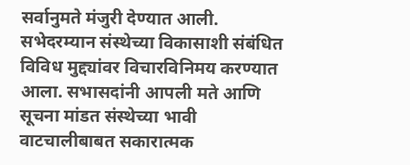सर्वानुमते मंजुरी देण्यात आली.
सभेदरम्यान संस्थेच्या विकासाशी संबंधित विविध मुद्द्यांवर विचारविनिमय करण्यात आला. सभासदांनी आपली मते आणि सूचना मांडत संस्थेच्या भावी वाटचालीबाबत सकारात्मक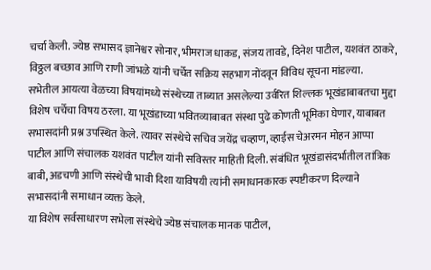चर्चा केली. ज्येष्ठ सभासद ज्ञानेश्वर सोनार, भीमराज धाकड, संजय तावडे, दिनेश पाटील, यशवंत ठाकरे, विठ्ठल बच्छाव आणि राणी जांभळे यांनी चर्चेत सक्रिय सहभाग नोंदवून विविध सूचना मांडल्या.
सभेतील आयत्या वेळच्या विषयांमध्ये संस्थेच्या ताब्यात असलेल्या उर्वरित शिल्लक भूखंडाबाबतचा मुद्दा विशेष चर्चेचा विषय ठरला. या भूखंडाच्या भवितव्याबाबत संस्था पुढे कोणती भूमिका घेणार, याबाबत सभासदांनी प्रश्न उपस्थित केले. त्यावर संस्थेचे सचिव जयेंद्र चव्हाण, व्हाईस चेअरमन मोहन आप्पा पाटील आणि संचालक यशवंत पाटील यांनी सविस्तर माहिती दिली. संबंधित भूखंडासंदर्भातील तांत्रिक बाबी, अडचणी आणि संस्थेची भावी दिशा याविषयी त्यांनी समाधानकारक स्पष्टीकरण दिल्याने सभासदांनी समाधान व्यक्त केले.
या विशेष सर्वसाधारण सभेला संस्थेचे ज्येष्ठ संचालक मानक पाटील,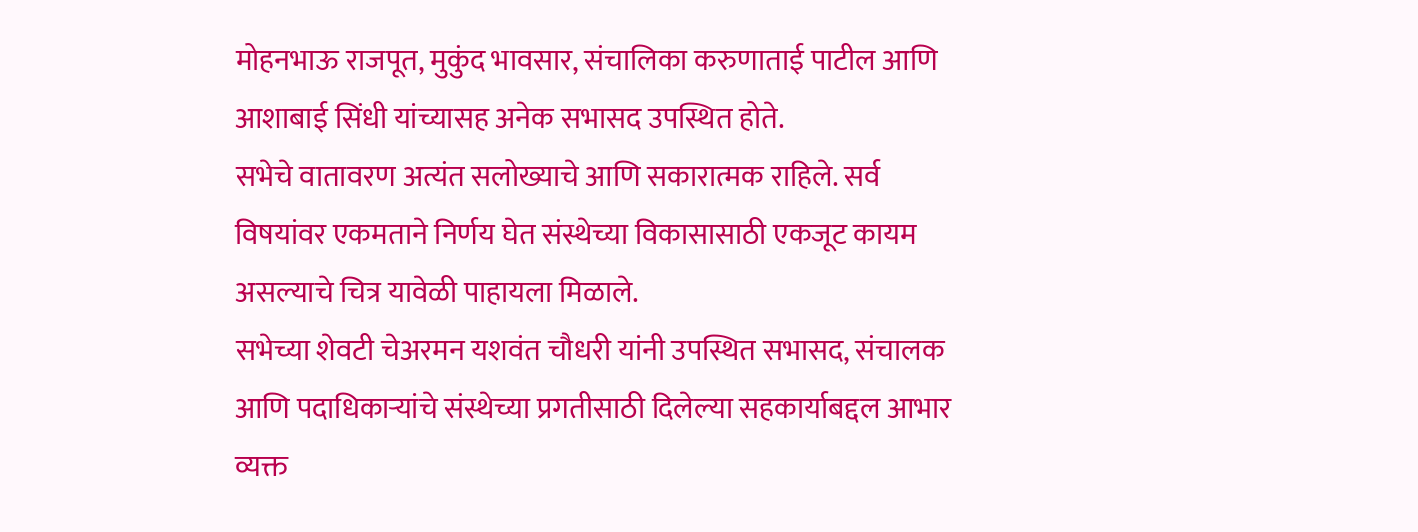मोहनभाऊ राजपूत, मुकुंद भावसार, संचालिका करुणाताई पाटील आणि आशाबाई सिंधी यांच्यासह अनेक सभासद उपस्थित होते.
सभेचे वातावरण अत्यंत सलोख्याचे आणि सकारात्मक राहिले. सर्व विषयांवर एकमताने निर्णय घेत संस्थेच्या विकासासाठी एकजूट कायम असल्याचे चित्र यावेळी पाहायला मिळाले.
सभेच्या शेवटी चेअरमन यशवंत चौधरी यांनी उपस्थित सभासद, संचालक आणि पदाधिकाऱ्यांचे संस्थेच्या प्रगतीसाठी दिलेल्या सहकार्याबद्दल आभार व्यक्त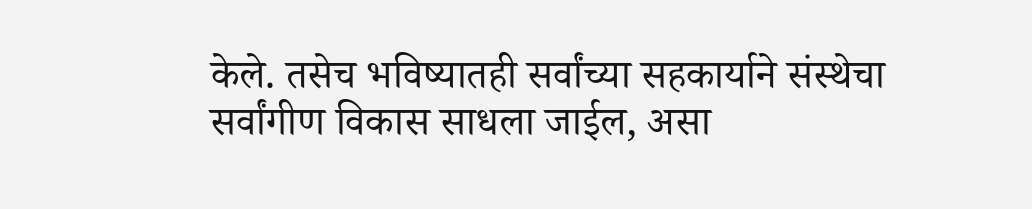केले. तसेच भविष्यातही सर्वांच्या सहकार्याने संस्थेचा सर्वांगीण विकास साधला जाईल, असा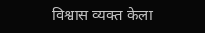विश्वास व्यक्त केला